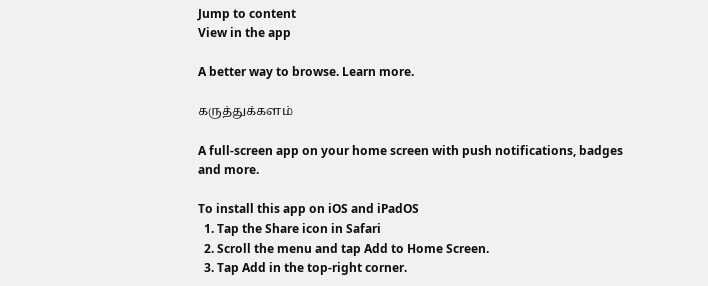Jump to content
View in the app

A better way to browse. Learn more.

கருத்துக்களம்

A full-screen app on your home screen with push notifications, badges and more.

To install this app on iOS and iPadOS
  1. Tap the Share icon in Safari
  2. Scroll the menu and tap Add to Home Screen.
  3. Tap Add in the top-right corner.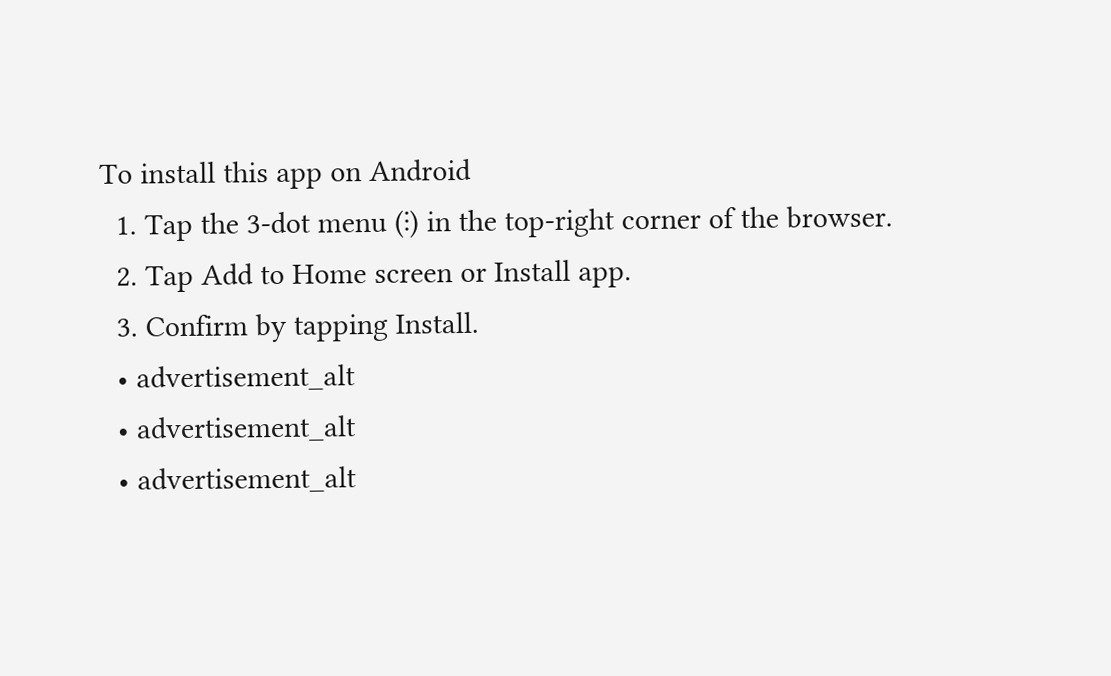To install this app on Android
  1. Tap the 3-dot menu (⋮) in the top-right corner of the browser.
  2. Tap Add to Home screen or Install app.
  3. Confirm by tapping Install.
  • advertisement_alt
  • advertisement_alt
  • advertisement_alt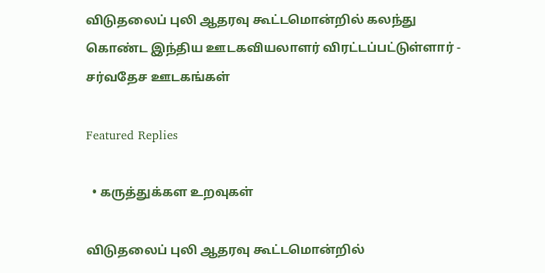விடுதலைப் புலி ஆதரவு கூட்டமொன்றில் கலந்து கொண்ட இந்திய ஊடகவியலாளர் விரட்டப்பட்டுள்ளார் ‐ சர்வதேச ஊடகங்கள்

Featured Replies

  • கருத்துக்கள உறவுகள்

விடுதலைப் புலி ஆதரவு கூட்டமொன்றில்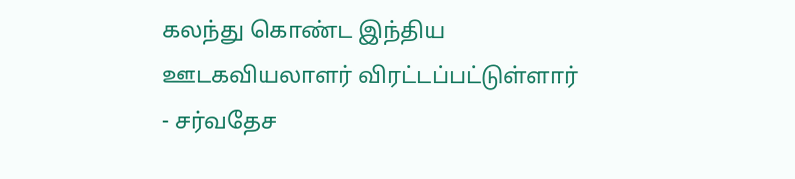கலந்து கொண்ட இந்திய ஊடகவியலாளர் விரட்டப்பட்டுள்ளார் ‐ சர்வதேச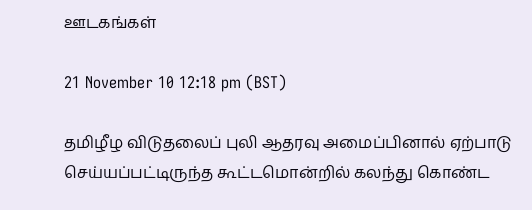ஊடகங்கள்

21 November 10 12:18 pm (BST)

தமிழீழ விடுதலைப் புலி ஆதரவு அமைப்பினால் ஏற்பாடு செய்யப்பட்டிருந்த கூட்டமொன்றில் கலந்து கொண்ட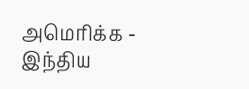அமெரிக்க ‐ இந்திய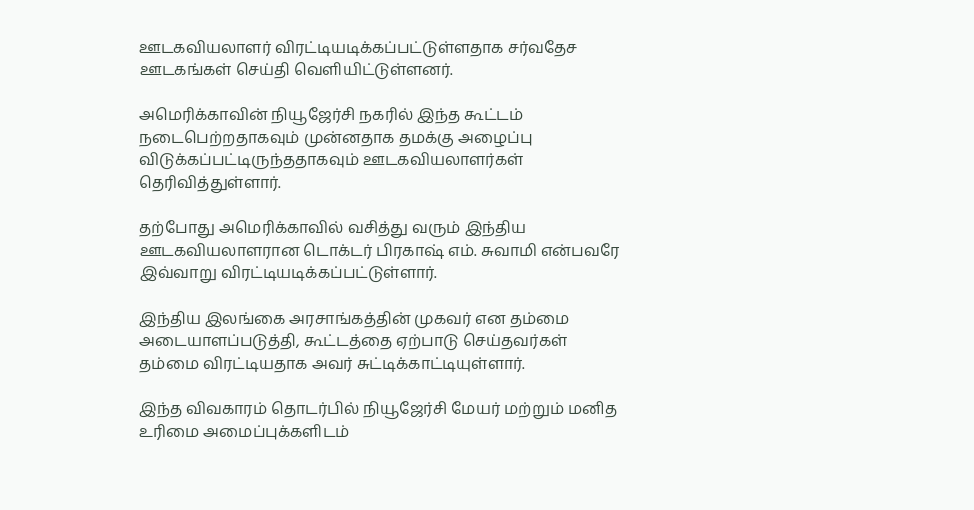ஊடகவியலாளர் விரட்டியடிக்கப்பட்டுள்ளதாக சர்வதேச ஊடகங்கள் செய்தி வெளியிட்டுள்ளனர்.

அமெரிக்காவின் நியூஜேர்சி நகரில் இந்த கூட்டம் நடைபெற்றதாகவும் முன்னதாக தமக்கு அழைப்பு விடுக்கப்பட்டிருந்ததாகவும் ஊடகவியலாளர்கள் தெரிவித்துள்ளார்.

தற்போது அமெரிக்காவில் வசித்து வரும் இந்திய ஊடகவியலாளரான டொக்டர் பிரகாஷ் எம். சுவாமி என்பவரே இவ்வாறு விரட்டியடிக்கப்பட்டுள்ளார்.

இந்திய இலங்கை அரசாங்கத்தின் முகவர் என தம்மை அடையாளப்படுத்தி, கூட்டத்தை ஏற்பாடு செய்தவர்கள் தம்மை விரட்டியதாக அவர் சுட்டிக்காட்டியுள்ளார்.

இந்த விவகாரம் தொடர்பில் நியூஜேர்சி மேயர் மற்றும் மனித உரிமை அமைப்புக்களிடம்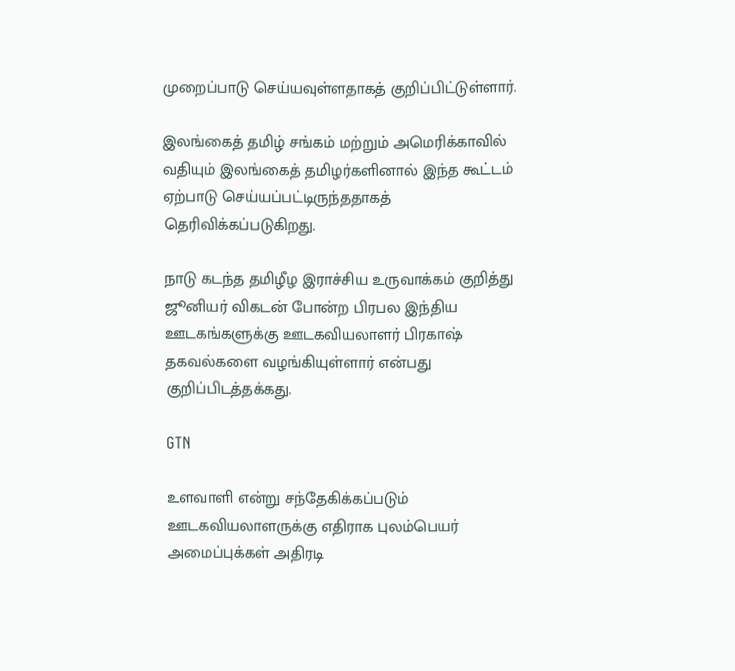முறைப்பாடு செய்யவுள்ளதாகத் குறிப்பிட்டுள்ளார்.

இலங்கைத் தமிழ் சங்கம் மற்றும் அமெரிக்காவில் வதியும் இலங்கைத் தமிழர்களினால் இந்த கூட்டம் ஏற்பாடு செய்யப்பட்டிருந்ததாகத் தெரிவிக்கப்படுகிறது.

நாடு கடந்த தமிழீழ இராச்சிய உருவாக்கம் குறித்து ஜூனியர் விகடன் போன்ற பிரபல இந்திய ஊடகங்களுக்கு ஊடகவியலாளர் பிரகாஷ் தகவல்களை வழங்கியுள்ளார் என்பது குறிப்பிடத்தக்கது.

GTN

உளவாளி என்று சந்தேகிக்கப்படும் ஊடகவியலாளருக்கு எதிராக புலம்பெயர் அமைப்புக்கள் அதிரடி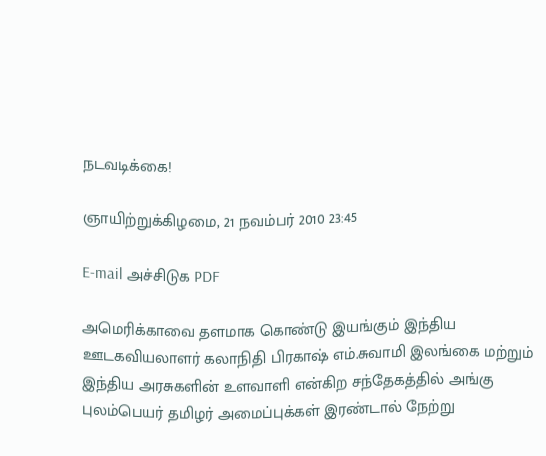நடவடிக்கை!

ஞாயிற்றுக்கிழமை, 21 நவம்பர் 2010 23:45

E-mail அச்சிடுக PDF

அமெரிக்காவை தளமாக கொண்டு இயங்கும் இந்திய ஊடகவியலாளர் கலாநிதி பிரகாஷ் எம்.சுவாமி இலங்கை மற்றும் இந்திய அரசுகளின் உளவாளி என்கிற சந்தேகத்தில் அங்கு புலம்பெயர் தமிழர் அமைப்புக்கள் இரண்டால் நேற்று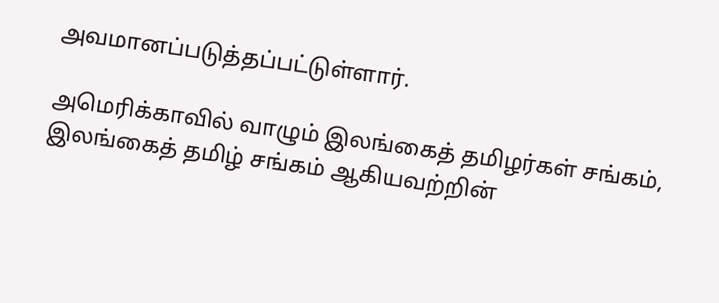அவமானப்படுத்தப்பட்டுள்ளார்.

அமெரிக்காவில் வாழும் இலங்கைத் தமிழர்கள் சங்கம், இலங்கைத் தமிழ் சங்கம் ஆகியவற்றின்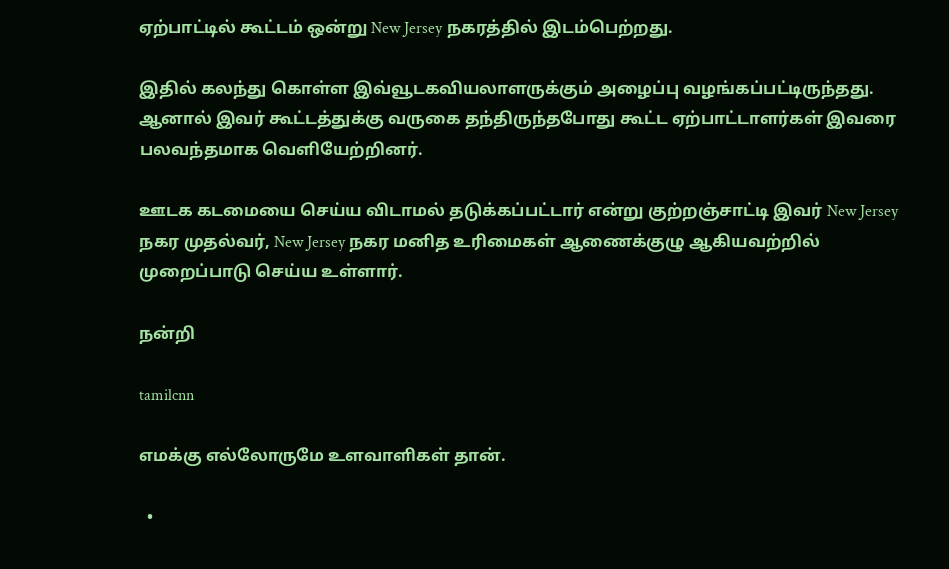ஏற்பாட்டில் கூட்டம் ஒன்று New Jersey நகரத்தில் இடம்பெற்றது.

இதில் கலந்து கொள்ள இவ்வூடகவியலாளருக்கும் அழைப்பு வழங்கப்பட்டிருந்தது. ஆனால் இவர் கூட்டத்துக்கு வருகை தந்திருந்தபோது கூட்ட ஏற்பாட்டாளர்கள் இவரை பலவந்தமாக வெளியேற்றினர்.

ஊடக கடமையை செய்ய விடாமல் தடுக்கப்பட்டார் என்று குற்றஞ்சாட்டி இவர் New Jersey நகர முதல்வர், New Jersey நகர மனித உரிமைகள் ஆணைக்குழு ஆகியவற்றில் முறைப்பாடு செய்ய உள்ளார்.

நன்றி

tamilcnn

எமக்கு எல்லோருமே உளவாளிகள் தான்.

  •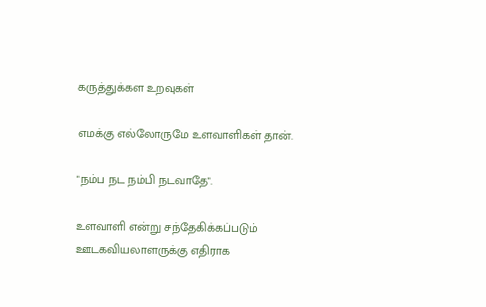கருத்துக்கள உறவுகள்

எமக்கு எல்லோருமே உளவாளிகள் தான்.

"நம்ப நட நம்பி நடவாதே".

உளவாளி என்று சந்தேகிக்கப்படும் ஊடகவியலாளருக்கு எதிராக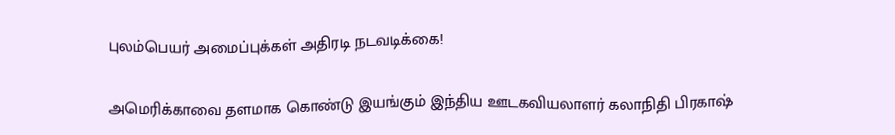புலம்பெயர் அமைப்புக்கள் அதிரடி நடவடிக்கை!

அமெரிக்காவை தளமாக கொண்டு இயங்கும் இந்திய ஊடகவியலாளர் கலாநிதி பிரகாஷ்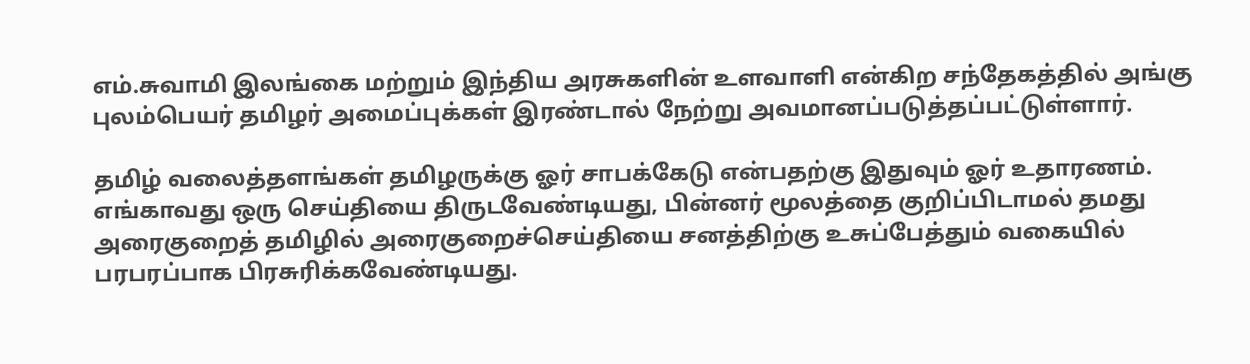எம்.சுவாமி இலங்கை மற்றும் இந்திய அரசுகளின் உளவாளி என்கிற சந்தேகத்தில் அங்கு புலம்பெயர் தமிழர் அமைப்புக்கள் இரண்டால் நேற்று அவமானப்படுத்தப்பட்டுள்ளார்.

தமிழ் வலைத்தளங்கள் தமிழருக்கு ஓர் சாபக்கேடு என்பதற்கு இதுவும் ஓர் உதாரணம். எங்காவது ஒரு செய்தியை திருடவேண்டியது, பின்னர் மூலத்தை குறிப்பிடாமல் தமது அரைகுறைத் தமிழில் அரைகுறைச்செய்தியை சனத்திற்கு உசுப்பேத்தும் வகையில் பரபரப்பாக பிரசுரிக்கவேண்டியது.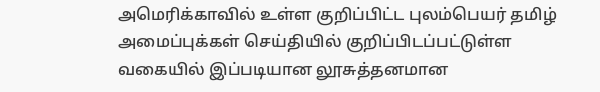அமெரிக்காவில் உள்ள குறிப்பிட்ட புலம்பெயர் தமிழ் அமைப்புக்கள் செய்தியில் குறிப்பிடப்பட்டுள்ள வகையில் இப்படியான லூசுத்தனமான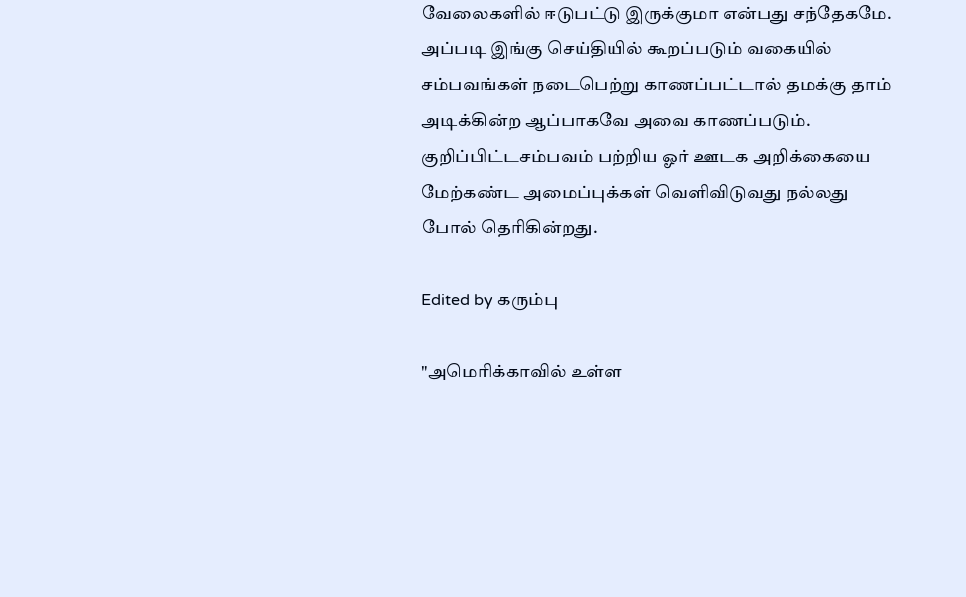வேலைகளில் ஈடுபட்டு இருக்குமா என்பது சந்தேகமே. அப்படி இங்கு செய்தியில் கூறப்படும் வகையில் சம்பவங்கள் நடைபெற்று காணப்பட்டால் தமக்கு தாம் அடிக்கின்ற ஆப்பாகவே அவை காணப்படும். குறிப்பிட்டசம்பவம் பற்றிய ஓர் ஊடக அறிக்கையை மேற்கண்ட அமைப்புக்கள் வெளிவிடுவது நல்லது போல் தெரிகின்றது.

Edited by கரும்பு

"அமெரிக்காவில் உள்ள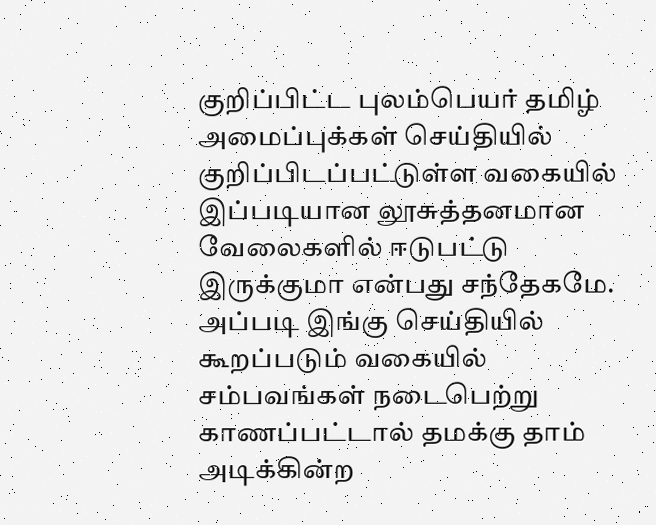குறிப்பிட்ட புலம்பெயர் தமிழ் அமைப்புக்கள் செய்தியில் குறிப்பிடப்பட்டுள்ள வகையில் இப்படியான லூசுத்தனமான வேலைகளில் ஈடுபட்டு இருக்குமா என்பது சந்தேகமே. அப்படி இங்கு செய்தியில் கூறப்படும் வகையில் சம்பவங்கள் நடைபெற்று காணப்பட்டால் தமக்கு தாம் அடிக்கின்ற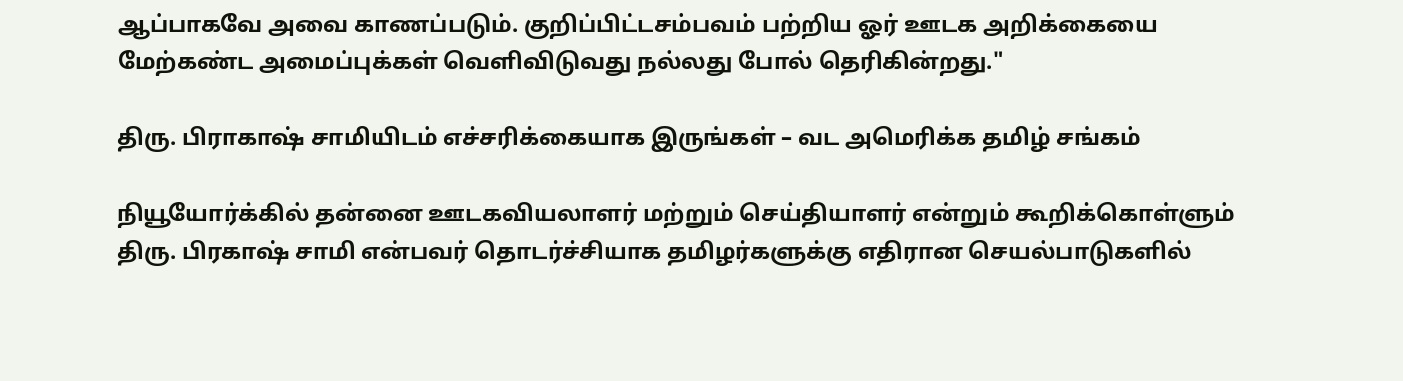ஆப்பாகவே அவை காணப்படும். குறிப்பிட்டசம்பவம் பற்றிய ஓர் ஊடக அறிக்கையை மேற்கண்ட அமைப்புக்கள் வெளிவிடுவது நல்லது போல் தெரிகின்றது."

திரு. பிராகாஷ் சாமியிடம் எச்சரிக்கையாக இருங்கள் – வட அமெரிக்க தமிழ் சங்கம்

நியூயோர்க்கில் தன்னை ஊடகவியலாளர் மற்றும் செய்தியாளர் என்றும் கூறிக்கொள்ளும் திரு. பிரகாஷ் சாமி என்பவர் தொடர்ச்சியாக தமிழர்களுக்கு எதிரான செயல்பாடுகளில்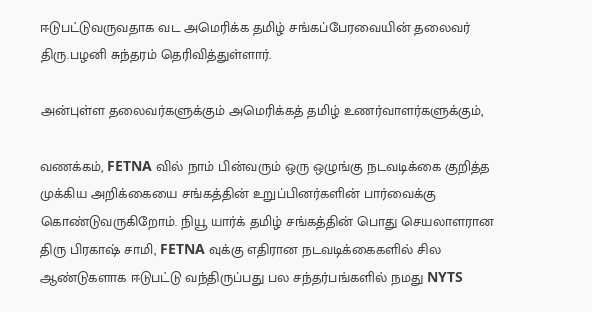ஈடுபட்டுவருவதாக வட அமெரிக்க தமிழ் சங்கப்பேரவையின் தலைவர் திரு.பழனி சுந்தரம் தெரிவித்துள்ளார்.

அன்புள்ள தலைவர்களுக்கும் அமெரிக்கத் தமிழ் உணர்வாளர்களுக்கும்,

வணக்கம், FETNA வில் நாம் பின்வரும் ஒரு ஒழுங்கு நடவடிக்கை குறித்த முக்கிய அறிக்கையை சங்கத்தின் உறுப்பினர்களின் பார்வைக்கு கொண்டுவருகிறோம். நியூ யார்க் தமிழ் சங்கத்தின் பொது செயலாளரான திரு பிரகாஷ் சாமி, FETNA வுக்கு எதிரான நடவடிக்கைகளில் சில ஆண்டுகளாக ஈடுபட்டு வந்திருப்பது பல சந்தர்பங்களில் நமது NYTS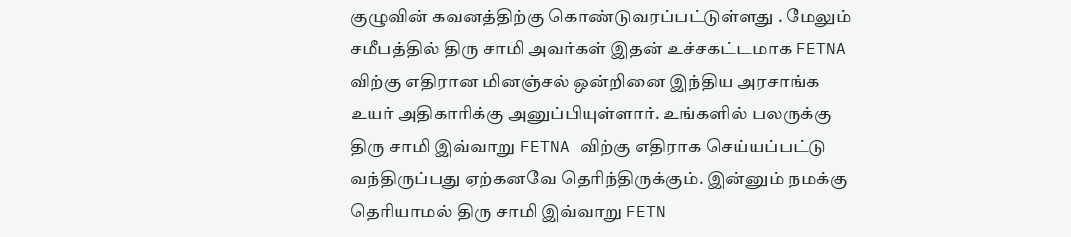குழுவின் கவனத்திற்கு கொண்டுவரப்பட்டுள்ளது . மேலும் சமீபத்தில் திரு சாமி அவர்கள் இதன் உச்சகட்டமாக FETNA விற்கு எதிரான மினஞ்சல் ஒன்றினை இந்திய அரசாங்க உயர் அதிகாரிக்கு அனுப்பியுள்ளார். உங்களில் பலருக்கு திரு சாமி இவ்வாறு FETNA விற்கு எதிராக செய்யப்பட்டு வந்திருப்பது ஏற்கனவே தெரிந்திருக்கும். இன்னும் நமக்கு தெரியாமல் திரு சாமி இவ்வாறு FETN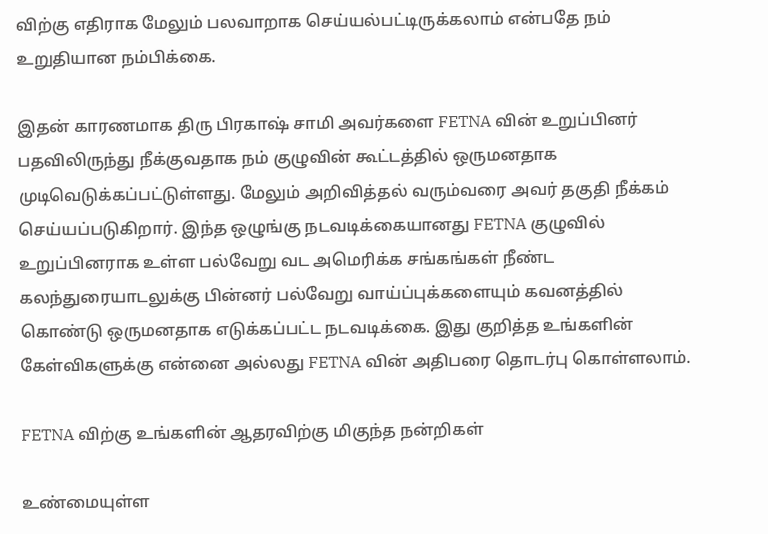விற்கு எதிராக மேலும் பலவாறாக செய்யல்பட்டிருக்கலாம் என்பதே நம் உறுதியான நம்பிக்கை.

இதன் காரணமாக திரு பிரகாஷ் சாமி அவர்களை FETNA வின் உறுப்பினர் பதவிலிருந்து நீக்குவதாக நம் குழுவின் கூட்டத்தில் ஒருமனதாக முடிவெடுக்கப்பட்டுள்ளது. மேலும் அறிவித்தல் வரும்வரை அவர் தகுதி நீக்கம் செய்யப்படுகிறார். இந்த ஒழுங்கு நடவடிக்கையானது FETNA குழுவில் உறுப்பினராக உள்ள பல்வேறு வட அமெரிக்க சங்கங்கள் நீண்ட கலந்துரையாடலுக்கு பின்னர் பல்வேறு வாய்ப்புக்களையும் கவனத்தில் கொண்டு ஒருமனதாக எடுக்கப்பட்ட நடவடிக்கை. இது குறித்த உங்களின் கேள்விகளுக்கு என்னை அல்லது FETNA வின் அதிபரை தொடர்பு கொள்ளலாம்.

FETNA விற்கு உங்களின் ஆதரவிற்கு மிகுந்த நன்றிகள்

உண்மையுள்ள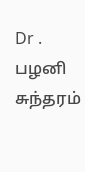Dr . பழனி சுந்தரம்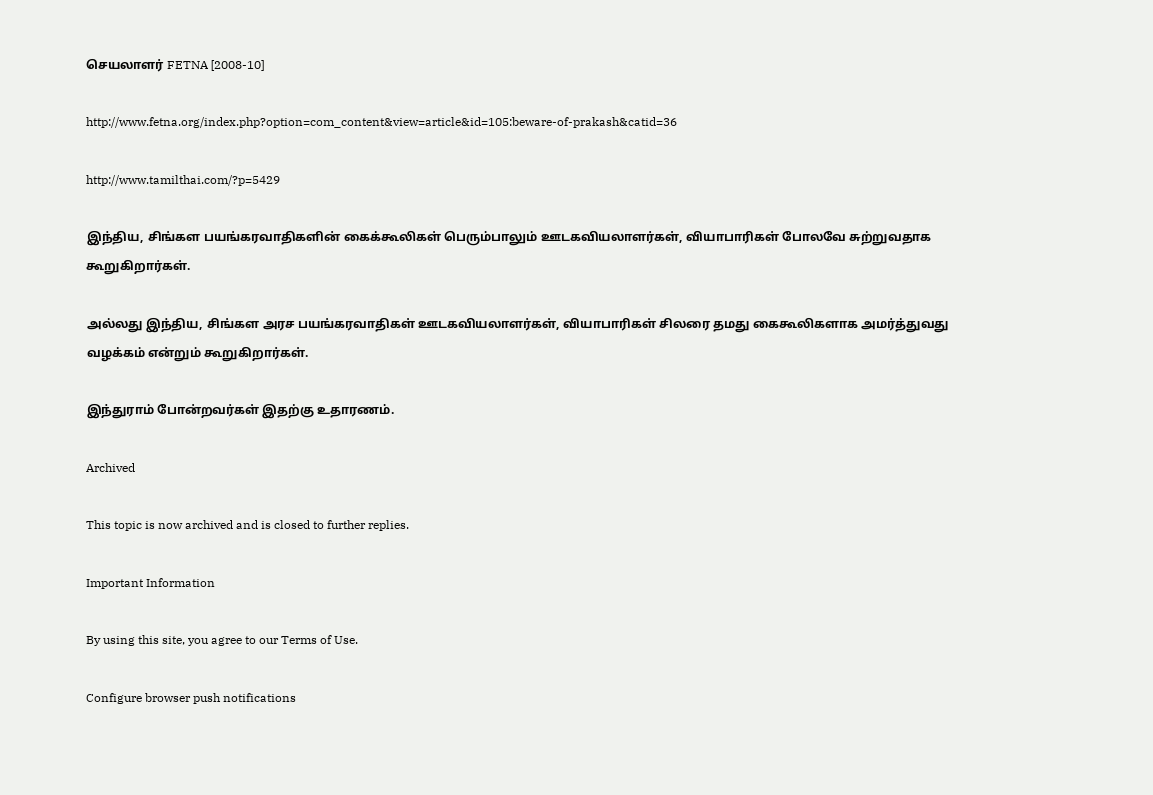செயலாளர் FETNA [2008-10]

http://www.fetna.org/index.php?option=com_content&view=article&id=105:beware-of-prakash&catid=36

http://www.tamilthai.com/?p=5429

இந்திய, சிங்கள பயங்கரவாதிகளின் கைக்கூலிகள் பெரும்பாலும் ஊடகவியலாளர்கள், வியாபாரிகள் போலவே சுற்றுவதாக கூறுகிறார்கள்.

அல்லது இந்திய, சிங்கள அரச பயங்கரவாதிகள் ஊடகவியலாளர்கள், வியாபாரிகள் சிலரை தமது கைகூலிகளாக அமர்த்துவது வழக்கம் என்றும் கூறுகிறார்கள்.

இந்துராம் போன்றவர்கள் இதற்கு உதாரணம்.

Archived

This topic is now archived and is closed to further replies.

Important Information

By using this site, you agree to our Terms of Use.

Configure browser push notifications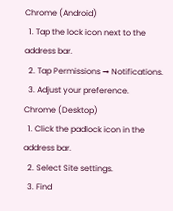Chrome (Android)
  1. Tap the lock icon next to the address bar.
  2. Tap Permissions → Notifications.
  3. Adjust your preference.
Chrome (Desktop)
  1. Click the padlock icon in the address bar.
  2. Select Site settings.
  3. Find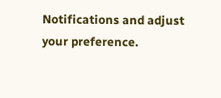Notifications and adjust your preference.